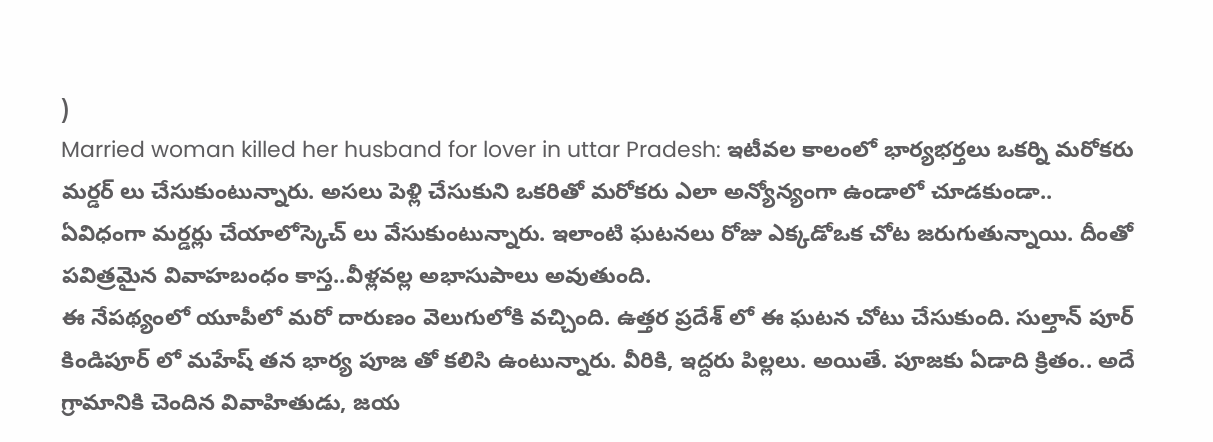)
Married woman killed her husband for lover in uttar Pradesh: ఇటీవల కాలంలో భార్యభర్తలు ఒకర్ని మరోకరు మర్డర్ లు చేసుకుంటున్నారు. అసలు పెళ్లి చేసుకుని ఒకరితో మరోకరు ఎలా అన్యోన్యంగా ఉండాలో చూడకుండా.. ఏవిధంగా మర్డర్లు చేయాలోస్కెచ్ లు వేసుకుంటున్నారు. ఇలాంటి ఘటనలు రోజు ఎక్కడోఒక చోట జరుగుతున్నాయి. దీంతో పవిత్రమైన వివాహబంధం కాస్త..వీళ్లవల్ల అభాసుపాలు అవుతుంది.
ఈ నేపథ్యంలో యూపీలో మరో దారుణం వెలుగులోకి వచ్చింది. ఉత్తర ప్రదేశ్ లో ఈ ఘటన చోటు చేసుకుంది. సుల్తాన్ పూర్ కిండిపూర్ లో మహేష్ తన భార్య పూజ తో కలిసి ఉంటున్నారు. వీరికి, ఇద్దరు పిల్లలు. అయితే. పూజకు ఏడాది క్రితం.. అదే గ్రామానికి చెందిన వివాహితుడు, జయ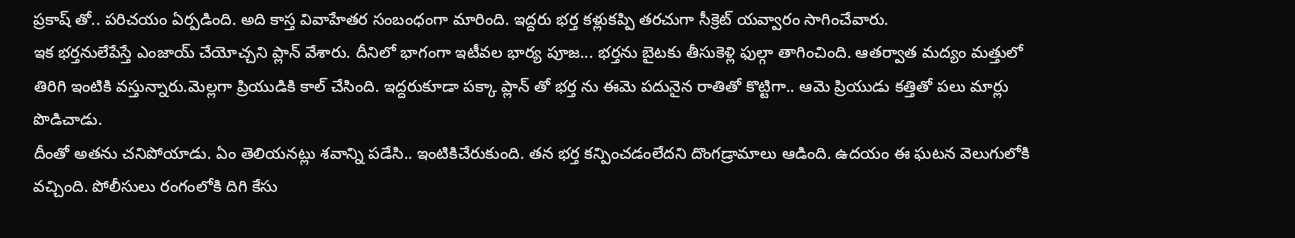ప్రకాష్ తో.. పరిచయం ఏర్పడింది. అది కాస్త వివాహేతర సంబంధంగా మారింది. ఇద్దరు భర్త కళ్లుకప్పి తరచుగా సీక్రెట్ యవ్వారం సాగించేవారు.
ఇక భర్తనులేపేస్తే ఎంజాయ్ చేయోచ్చని ప్లాన్ వేశారు. దీనిలో భాగంగా ఇటీవల భార్య పూజ... భర్తను బైటకు తీసుకెళ్లి ఫుల్గా తాగించింది. ఆతర్వాత మద్యం మత్తులో తిరిగి ఇంటికి వస్తున్నారు.మెల్లగా ప్రియుడికి కాల్ చేసింది. ఇద్దరుకూడా పక్కా ప్లాన్ తో భర్త ను ఈమె పదునైన రాతితో కొట్టిగా.. ఆమె ప్రియుడు కత్తితో పలు మార్లు పొడిచాడు.
దీంతో అతను చనిపోయాడు. ఏం తెలియనట్లు శవాన్ని పడేసి.. ఇంటికిచేరుకుంది. తన భర్త కన్పించడంలేదని దొంగడ్రామాలు ఆడింది. ఉదయం ఈ ఘటన వెలుగులోకి వచ్చింది. పోలీసులు రంగంలోకి దిగి కేసు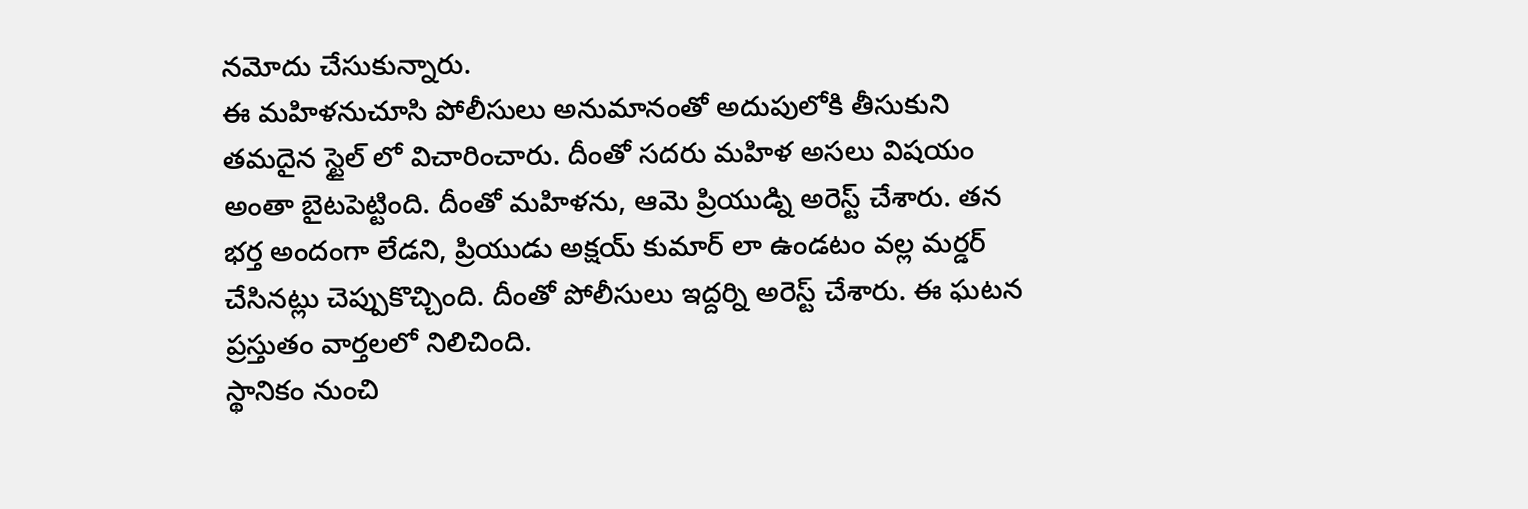నమోదు చేసుకున్నారు.
ఈ మహిళనుచూసి పోలీసులు అనుమానంతో అదుపులోకి తీసుకుని తమదైన స్టైల్ లో విచారించారు. దీంతో సదరు మహిళ అసలు విషయం అంతా బైటపెట్టింది. దీంతో మహిళను, ఆమె ప్రియుడ్ని అరెస్ట్ చేశారు. తన భర్త అందంగా లేడని, ప్రియుడు అక్షయ్ కుమార్ లా ఉండటం వల్ల మర్డర్ చేసినట్లు చెప్పుకొచ్చింది. దీంతో పోలీసులు ఇద్దర్ని అరెస్ట్ చేశారు. ఈ ఘటన ప్రస్తుతం వార్తలలో నిలిచింది.
స్థానికం నుంచి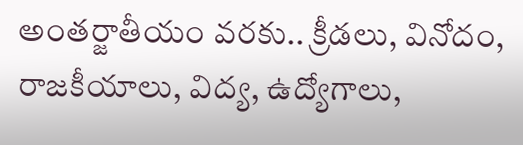అంతర్జాతీయం వరకు.. క్రీడలు, వినోదం, రాజకీయాలు, విద్య, ఉద్యోగాలు,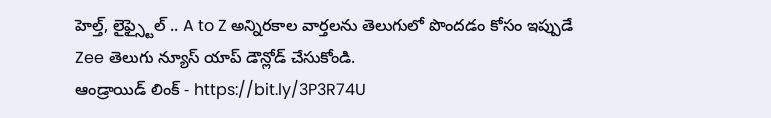హెల్త్, లైఫ్స్టైల్ .. A to Z అన్నిరకాల వార్తలను తెలుగులో పొందడం కోసం ఇప్పుడే Zee తెలుగు న్యూస్ యాప్ డౌన్లోడ్ చేసుకోండి.
ఆండ్రాయిడ్ లింక్ - https://bit.ly/3P3R74U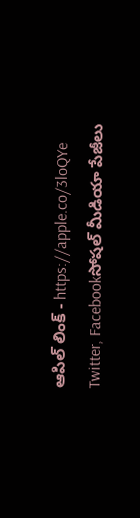ఆపిల్ లింక్ - https://apple.co/3loQYe
Twitter, Facebookసోషల్ మీడియా పేజీలు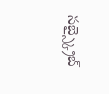సబ్స్క్రైబ్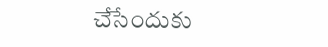చేసేందుకు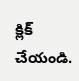క్లిక్ చేయండి.